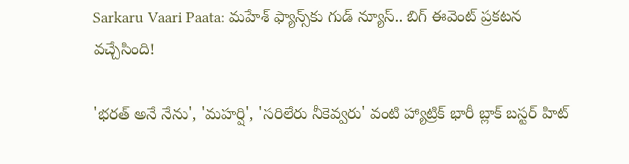Sarkaru Vaari Paata: మహేశ్ ఫ్యాన్స్‌కు గుడ్ న్యూస్.. బిగ్ ఈవెంట్ ప్రకటన వచ్చేసింది!

'భరత్ అనే నేను', 'మహర్షి', 'సరిలేరు నీకెవ్వరు' వంటి హ్యాట్రిక్ భారీ బ్లాక్ బస్టర్ హిట్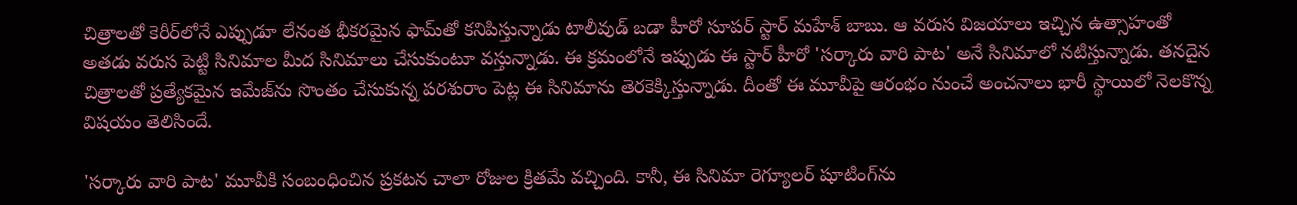చిత్రాలతో కెరీర్‌లోనే ఎప్పుడూ లేనంత భీకరమైన ఫామ్‌తో కనిపిస్తున్నాడు టాలీవుడ్ బడా హీరో సూపర్ స్టార్ మహేశ్ బాబు. ఆ వరుస విజయాలు ఇచ్చిన ఉత్సాహంతో అతడు వరుస పెట్టి సినిమాల మీద సినిమాలు చేసుకుంటూ వస్తున్నాడు. ఈ క్రమంలోనే ఇప్పుడు ఈ స్టార్ హీరో 'సర్కారు వారి పాట' అనే సినిమాలో నటిస్తున్నాడు. తనదైన చిత్రాలతో ప్రత్యేకమైన ఇమేజ్‌ను సొంతం చేసుకున్న పరశురాం పెట్ల ఈ సినిమాను తెరకెక్కిస్తున్నాడు. దీంతో ఈ మూవీపై ఆరంభం నుంచే అంచనాలు భారీ స్థాయిలో నెలకొన్న విషయం తెలిసిందే.

'సర్కారు వారి పాట' మూవీకి సంబంధించిన ప్రకటన చాలా రోజుల క్రితమే వచ్చింది. కానీ, ఈ సినిమా రెగ్యూలర్ షూటింగ్‌ను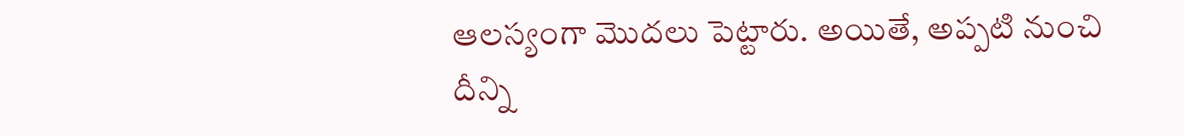ఆలస్యంగా మొదలు పెట్టారు. అయితే, అప్పటి నుంచి దీన్ని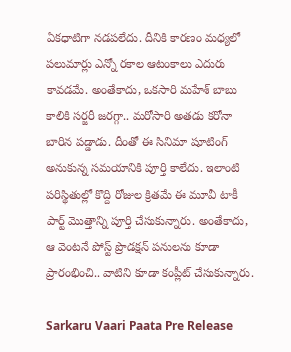ఏకధాటిగా నడపలేదు. దీనికి కారణం మధ్యలో పలుమార్లు ఎన్నో రకాల ఆటంకాలు ఎదురు కావడమే. అంతేకాదు, ఒకసారి మహేశ్ బాబు కాలికి సర్జరీ జరగ్గా.. మరోసారి అతడు కరోనా బారిన పడ్డాడు. దీంతో ఈ సినిమా షూటింగ్ అనుకున్న సమయానికి పూర్తి కాలేదు. ఇలాంటి పరిస్థితుల్లో కొద్ది రోజుల క్రితమే ఈ మూవీ టాకీ పార్ట్ మొత్తాన్ని పూర్తి చేసుకున్నారు. అంతేకాదు, ఆ వెంటనే పోస్ట్ ప్రొడక్షన్ పనులను కూడా ప్రారంభించి.. వాటిని కూడా కంప్లీట్ చేసుకున్నారు.

Sarkaru Vaari Paata Pre Release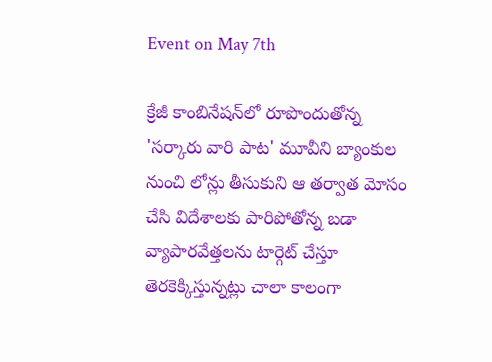Event on May 7th

క్రేజీ కాంబినేషన్‌లో రూపొందుతోన్న 'సర్కారు వారి పాట' మూవీని బ్యాంకుల నుంచి లోన్లు తీసుకుని ఆ తర్వాత మోసం చేసి విదేశాలకు పారిపోతోన్న బడా వ్యాపారవేత్తలను టార్గెట్ చేస్తూ తెరకెక్కిస్తున్నట్లు చాలా కాలంగా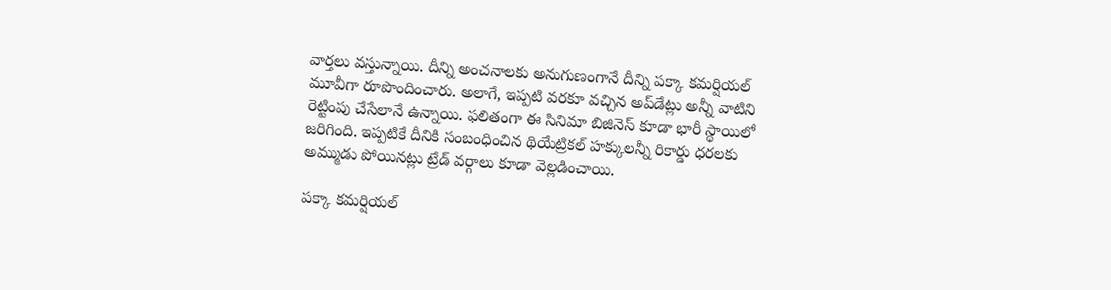వార్తలు వస్తున్నాయి. దీన్ని అంచనాలకు అనుగుణంగానే దీన్ని పక్కా కమర్షియల్ మూవీగా రూపొందించారు. అలాగే, ఇప్పటి వరకూ వచ్చిన అప్‌డేట్లు అన్నీ వాటిని రెట్టింపు చేసేలానే ఉన్నాయి. ఫలితంగా ఈ సినిమా బిజినెస్ కూడా భారీ స్థాయిలో జరిగింది. ఇప్పటికే దీనికి సంబంధించిన థియేట్రికల్ హక్కులన్నీ రికార్డు ధరలకు అమ్ముడు పోయినట్లు ట్రేడ్ వర్గాలు కూడా వెల్లడించాయి.

పక్కా కమర్షియల్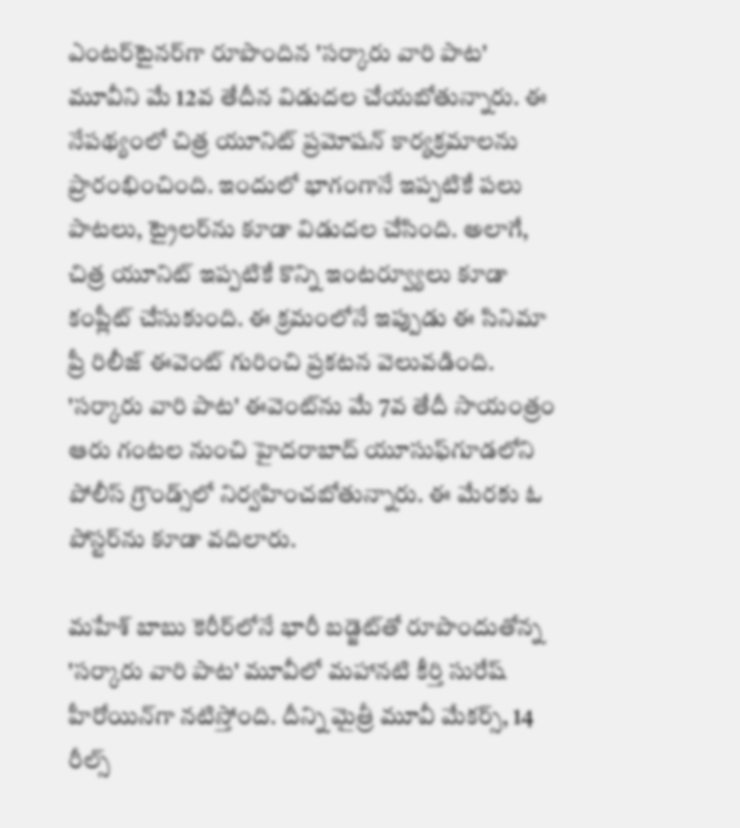ఎంటర్‌టైనర్‌గా రూపొందిన 'సర్కారు వారి పాట' మూవీని మే 12వ తేదీన విడుదల చేయబోతున్నారు. ఈ నేపథ్యంలో చిత్ర యూనిట్ ప్రమోషన్ కార్యక్రమాలను ప్రారంభించింది. ఇందులో భాగంగానే ఇప్పటికే పలు పాటలు, ట్రైలర్‌ను కూడా విడుదల చేసింది. అలాగే, చిత్ర యూనిట్ ఇప్పటికే కొన్ని ఇంటర్వ్యూలు కూడా కంప్లీట్ చేసుకుంది. ఈ క్రమంలోనే ఇప్పుడు ఈ సినిమా ప్రీ రిలీజ్ ఈవెంట్ గురించి ప్రకటన వెలువడింది. 'సర్కారు వారి పాట' ఈవెంట్‌ను మే 7వ తేదీ సాయంత్రం ఆరు గంటల నుంచి హైదరాబాద్ యూసుఫ్‌గూడలోని పోలీస్ గ్రౌండ్స్‌లో నిర్వహించబోతున్నారు. ఈ మేరకు ఓ పోస్టర్‌ను కూడా వదిలారు.

మహేశ్ బాబు కెరీర్‌లోనే భారీ బడ్జెట్‌తో రూపొందుతోన్న 'సర్కారు వారి పాట' మూవీలో మహానటి కీర్తి సురేష్ హీరోయిన్‌గా నటిస్తోంది. దీన్ని మైత్రీ మూవీ మేకర్స్, 14 రీల్స్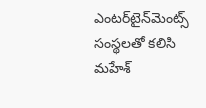ఎంటర్‌టైన్‌మెంట్స్ సంస్థలతో కలిసి మహేశ్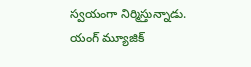స్వయంగా నిర్మిస్తున్నాడు. యంగ్ మ్యూజిక్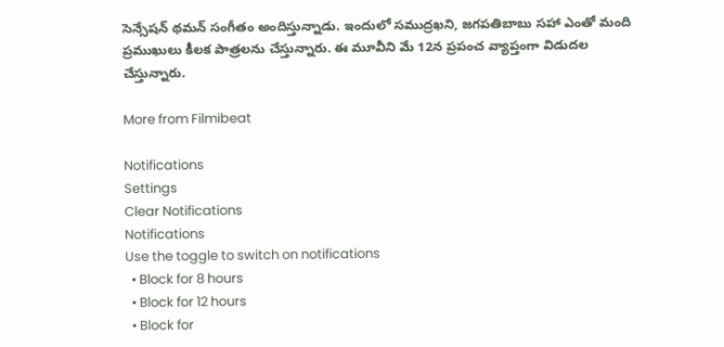సెన్సేషన్ థమన్ సంగీతం అందిస్తున్నాడు. ఇందులో సముద్రఖని, జగపతిబాబు సహా ఎంతో మంది ప్రముఖులు కీలక పాత్రలను చేస్తున్నారు. ఈ మూవీని మే 12న ప్రపంచ వ్యాప్తంగా విడుదల చేస్తున్నారు.

More from Filmibeat

Notifications
Settings
Clear Notifications
Notifications
Use the toggle to switch on notifications
  • Block for 8 hours
  • Block for 12 hours
  • Block for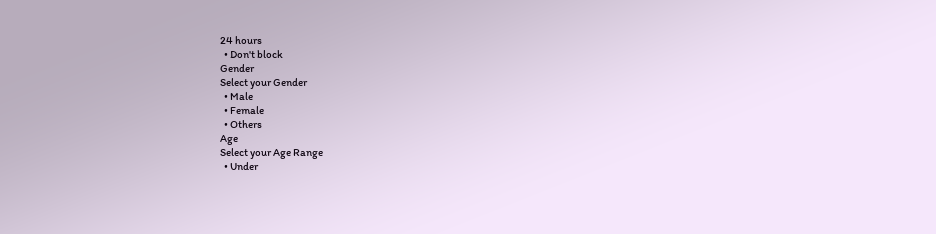24 hours
  • Don't block
Gender
Select your Gender
  • Male
  • Female
  • Others
Age
Select your Age Range
  • Under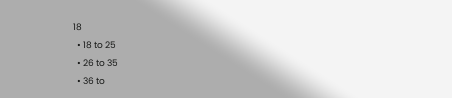18
  • 18 to 25
  • 26 to 35
  • 36 to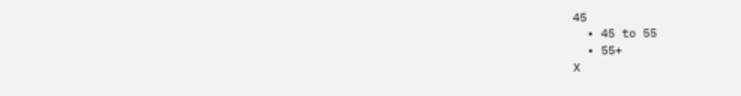45
  • 45 to 55
  • 55+
X